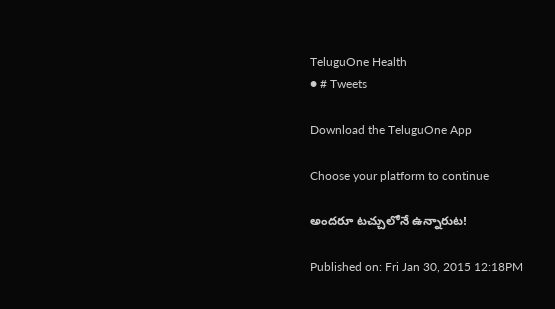TeluguOne Health
● # Tweets

Download the TeluguOne App

Choose your platform to continue

అందరూ టచ్చులోనే ఉన్నారుట!

Published on: Fri Jan 30, 2015 12:18PM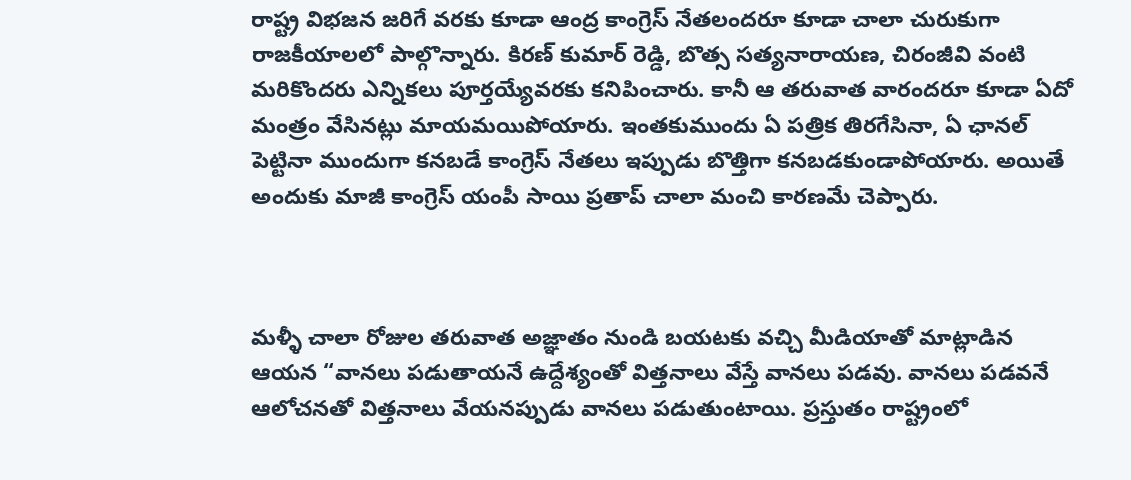రాష్ట్ర విభజన జరిగే వరకు కూడా ఆంద్ర కాంగ్రెస్ నేతలందరూ కూడా చాలా చురుకుగా రాజకీయాలలో పాల్గొన్నారు. కిరణ్ కుమార్ రెడ్డి, బొత్స సత్యనారాయణ, చిరంజీవి వంటి మరికొందరు ఎన్నికలు పూర్తయ్యేవరకు కనిపించారు. కానీ ఆ తరువాత వారందరూ కూడా ఏదో మంత్రం వేసినట్లు మాయమయిపోయారు. ఇంతకుముందు ఏ పత్రిక తిరగేసినా, ఏ ఛానల్ పెట్టినా ముందుగా కనబడే కాంగ్రెస్ నేతలు ఇప్పుడు బొత్తిగా కనబడకుండాపోయారు. అయితే అందుకు మాజీ కాంగ్రెస్ యంపీ సాయి ప్రతాప్ చాలా మంచి కారణమే చెప్పారు.



మళ్ళీ చాలా రోజుల తరువాత అజ్ఞాతం నుండి బయటకు వచ్చి మీడియాతో మాట్లాడిన ఆయన “వానలు పడుతాయనే ఉద్దేశ్యంతో విత్తనాలు వేస్తే వానలు పడవు. వానలు పడవనే ఆలోచనతో విత్తనాలు వేయనప్పుడు వానలు పడుతుంటాయి. ప్రస్తుతం రాష్ట్రంలో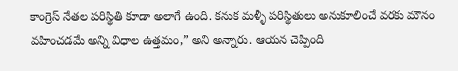కాంగ్రెస్ నేతల పరిస్థితి కూడా అలాగే ఉంది. కనుక మళ్ళీ పరిస్థితులు అనుకూలించే వరకు మౌనం వహించడమే అన్ని విధాల ఉత్తమం,” అని అన్నారు. ఆయన చెప్పింది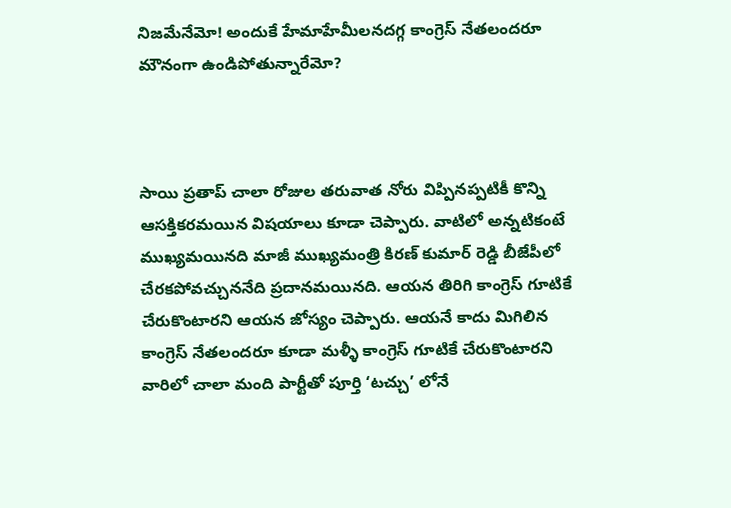నిజమేనేమో! అందుకే హేమాహేమీలనదగ్గ కాంగ్రెస్ నేతలందరూ మౌనంగా ఉండిపోతున్నారేమో?



సాయి ప్రతాప్ చాలా రోజుల తరువాత నోరు విప్పినప్పటికీ కొన్ని ఆసక్తికరమయిన విషయాలు కూడా చెప్పారు. వాటిలో అన్నటికంటే ముఖ్యమయినది మాజీ ముఖ్యమంత్రి కిరణ్ కుమార్ రెడ్డి బీజేపీలో చేరకపోవచ్చుననేది ప్రదానమయినది. ఆయన తిరిగి కాంగ్రెస్ గూటికే చేరుకొంటారని ఆయన జోస్యం చెప్పారు. ఆయనే కాదు మిగిలిన కాంగ్రెస్ నేతలందరూ కూడా మళ్ళీ కాంగ్రెస్ గూటికే చేరుకొంటారని వారిలో చాలా మంది పార్టీతో పూర్తి ‘టచ్చు’ లోనే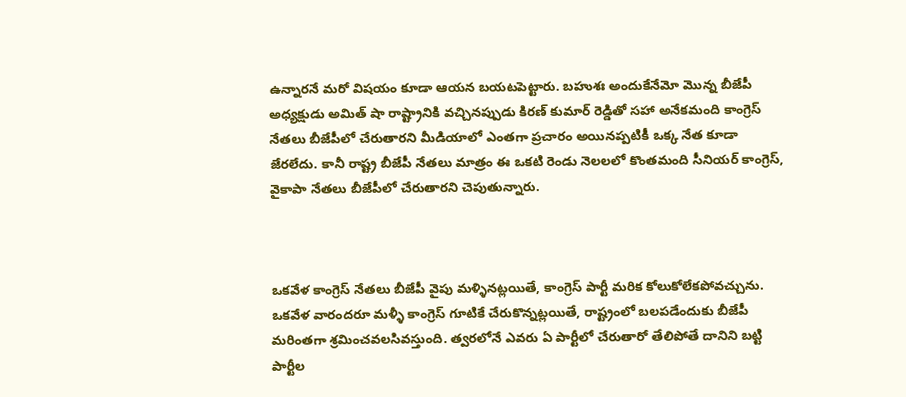ఉన్నారనే మరో విషయం కూడా ఆయన బయటపెట్టారు. బహుశః అందుకేనేమో మొన్న బీజేపీ అధ్యక్షుడు అమిత్ షా రాష్ట్రానికి వచ్చినప్పుడు కిరణ్ కుమార్ రెడ్డితో సహా అనేకమంది కాంగ్రెస్ నేతలు బీజేపీలో చేరుతారని మీడియాలో ఎంతగా ప్రచారం అయినప్పటికీ ఒక్క నేత కూడా జేరలేదు. కానీ రాష్ట్ర బీజేపీ నేతలు మాత్రం ఈ ఒకటి రెండు నెలలలో కొంతమంది సీనియర్ కాంగ్రెస్, వైకాపా నేతలు బీజేపీలో చేరుతారని చెపుతున్నారు.



ఒకవేళ కాంగ్రెస్ నేతలు బీజేపీ వైపు మళ్ళినట్లయితే, కాంగ్రెస్ పార్టీ మరిక కోలుకోలేకపోవచ్చును. ఒకవేళ వారందరూ మళ్ళీ కాంగ్రెస్ గూటికే చేరుకొన్నట్లయితే, రాష్ట్రంలో బలపడేందుకు బీజేపీ మరింతగా శ్రమించవలసివస్తుంది. త్వరలోనే ఎవరు ఏ పార్టీలో చేరుతారో తేలిపోతే దానిని బట్టి పార్టీల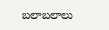బలాబలాలు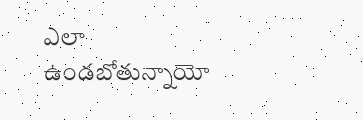ఎలా ఉండబోతున్నాయో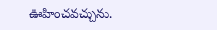ఊహించవచ్చును.